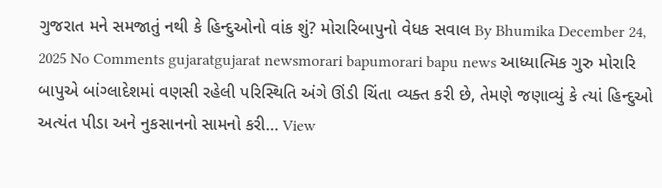ગુજરાત મને સમજાતું નથી કે હિન્દુઓનો વાંક શું? મોરારિબાપુનો વેધક સવાલ By Bhumika December 24, 2025 No Comments gujaratgujarat newsmorari bapumorari bapu news આધ્યાત્મિક ગુરુ મોરારિ બાપુએ બાંગ્લાદેશમાં વણસી રહેલી પરિસ્થિતિ અંગે ઊંડી ચિંતા વ્યક્ત કરી છે, તેમણે જણાવ્યું કે ત્યાં હિન્દુઓ અત્યંત પીડા અને નુકસાનનો સામનો કરી… View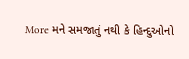More મને સમજાતું નથી કે હિન્દુઓનો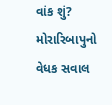વાંક શું? મોરારિબાપુનો વેધક સવાલ